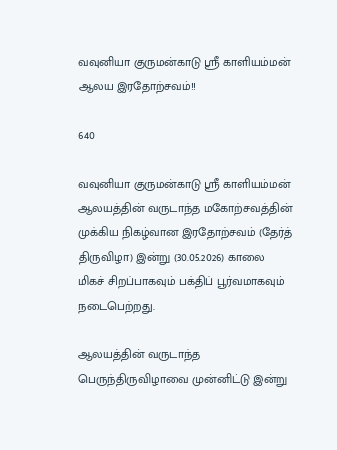வவுனியா குருமன்காடு ஸ்ரீ காளியம்மன் ஆலய இரதோற்சவம்!!

640

வவுனியா குருமன்காடு ஸ்ரீ காளியம்மன் ஆலயத்தின் வருடாந்த மகோற்சவத்தின் முக்கிய நிகழ்வான இரதோற்சவம் (தேர்த் திருவிழா) இன்று (30.05.2026) காலை மிகச் சிறப்பாகவும் பக்திப் பூர்வமாகவும் நடைபெற்றது.

ஆலயத்தின் வருடாந்த பெருந்திருவிழாவை முன்னிட்டு இன்று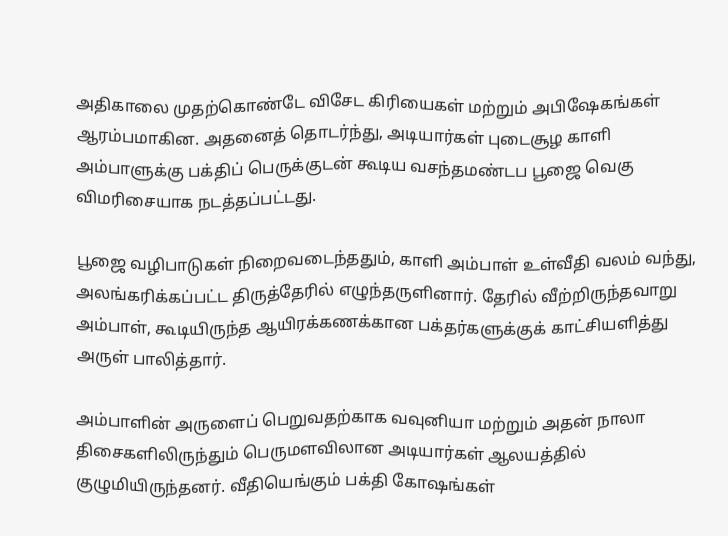அதிகாலை முதற்கொண்டே விசேட கிரியைகள் மற்றும் அபிஷேகங்கள் ஆரம்பமாகின. அதனைத் தொடர்ந்து, அடியார்கள் புடைசூழ காளி அம்பாளுக்கு பக்திப் பெருக்குடன் கூடிய வசந்தமண்டப பூஜை வெகு விமரிசையாக நடத்தப்பட்டது.

பூஜை வழிபாடுகள் நிறைவடைந்ததும், காளி அம்பாள் உள்வீதி வலம் வந்து, அலங்கரிக்கப்பட்ட திருத்தேரில் எழுந்தருளினார். தேரில் வீற்றிருந்தவாறு அம்பாள், கூடியிருந்த ஆயிரக்கணக்கான பக்தர்களுக்குக் காட்சியளித்து அருள் பாலித்தார்.

அம்பாளின் அருளைப் பெறுவதற்காக வவுனியா மற்றும் அதன் நாலா திசைகளிலிருந்தும் பெருமளவிலான அடியார்கள் ஆலயத்தில் குழுமியிருந்தனர். வீதியெங்கும் பக்தி கோஷங்கள்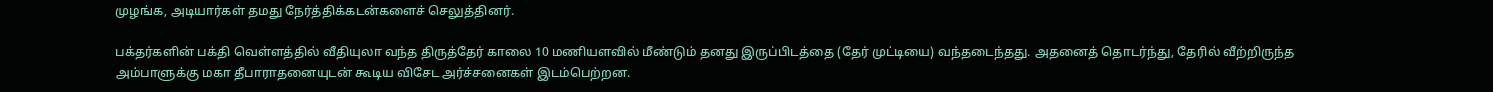முழங்க, அடியார்கள் தமது நேர்த்திக்கடன்களைச் செலுத்தினர்.

பக்தர்களின் பக்தி வெள்ளத்தில் வீதியுலா வந்த திருத்தேர் காலை 10 மணியளவில் மீண்டும் தனது இருப்பிடத்தை (தேர் முட்டியை) வந்தடைந்தது. அதனைத் தொடர்ந்து, தேரில் வீற்றிருந்த அம்பாளுக்கு மகா தீபாராதனையுடன் கூடிய விசேட அர்ச்சனைகள் இடம்பெற்றன.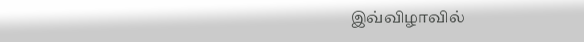இவ்விழாவில்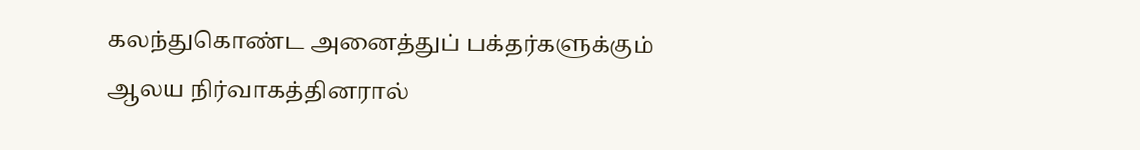கலந்துகொண்ட அனைத்துப் பக்தர்களுக்கும் ஆலய நிர்வாகத்தினரால்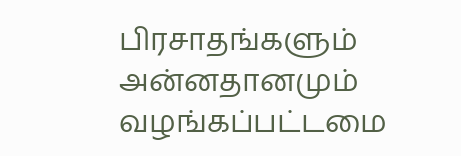பிரசாதங்களும் அன்னதானமும் வழங்கப்பட்டமை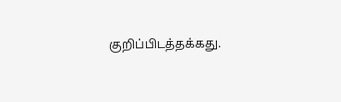குறிப்பிடத்தக்கது.